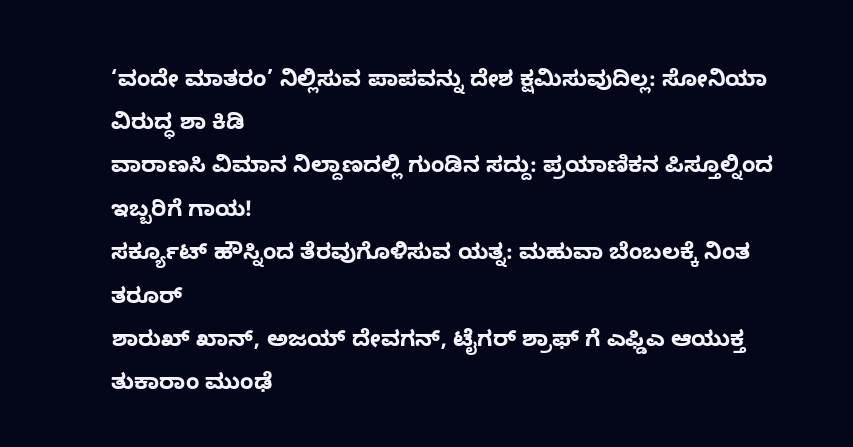‘ವಂದೇ ಮಾತರಂ’ ನಿಲ್ಲಿಸುವ ಪಾಪವನ್ನು ದೇಶ ಕ್ಷಮಿಸುವುದಿಲ್ಲ: ಸೋನಿಯಾ ವಿರುದ್ಧ ಶಾ ಕಿಡಿ
ವಾರಾಣಸಿ ವಿಮಾನ ನಿಲ್ದಾಣದಲ್ಲಿ ಗುಂಡಿನ ಸದ್ದು: ಪ್ರಯಾಣಿಕನ ಪಿಸ್ತೂಲ್ನಿಂದ ಇಬ್ಬರಿಗೆ ಗಾಯ!
ಸರ್ಕ್ಯೂಟ್ ಹೌಸ್ನಿಂದ ತೆರವುಗೊಳಿಸುವ ಯತ್ನ: ಮಹುವಾ ಬೆಂಬಲಕ್ಕೆ ನಿಂತ ತರೂರ್
ಶಾರುಖ್ ಖಾನ್, ಅಜಯ್ ದೇವಗನ್, ಟೈಗರ್ ಶ್ರಾಫ್ ಗೆ ಎಫ್ಡಿಎ ಆಯುಕ್ತ ತುಕಾರಾಂ ಮುಂಢೆ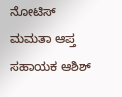ನೋಟಿಸ್
ಮಮತಾ ಆಪ್ತ ಸಹಾಯಕ ಆಶಿಶ್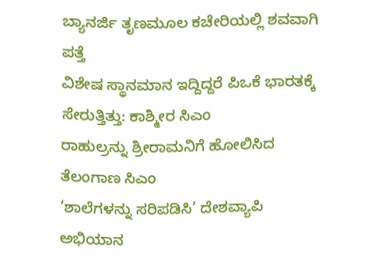ಬ್ಯಾನರ್ಜಿ ತೃಣಮೂಲ ಕಚೇರಿಯಲ್ಲಿ ಶವವಾಗಿ ಪತ್ತೆ
ವಿಶೇಷ ಸ್ಥಾನಮಾನ ಇದ್ದಿದ್ದರೆ ಪಿಒಕೆ ಭಾರತಕ್ಕೆ ಸೇರುತ್ತಿತ್ತು: ಕಾಶ್ಮೀರ ಸಿಎಂ
ರಾಹುಲ್ರನ್ನು ಶ್ರೀರಾಮನಿಗೆ ಹೋಲಿಸಿದ ತೆಲಂಗಾಣ ಸಿಎಂ
‘ಶಾಲೆಗಳನ್ನು ಸರಿಪಡಿಸಿ’ ದೇಶವ್ಯಾಪಿ ಅಭಿಯಾನ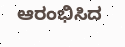ಆರಂಭಿಸಿದ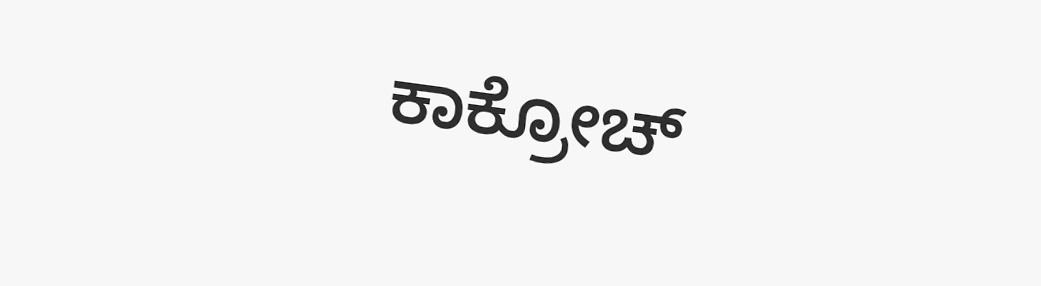ಕಾಕ್ರೋಚ್